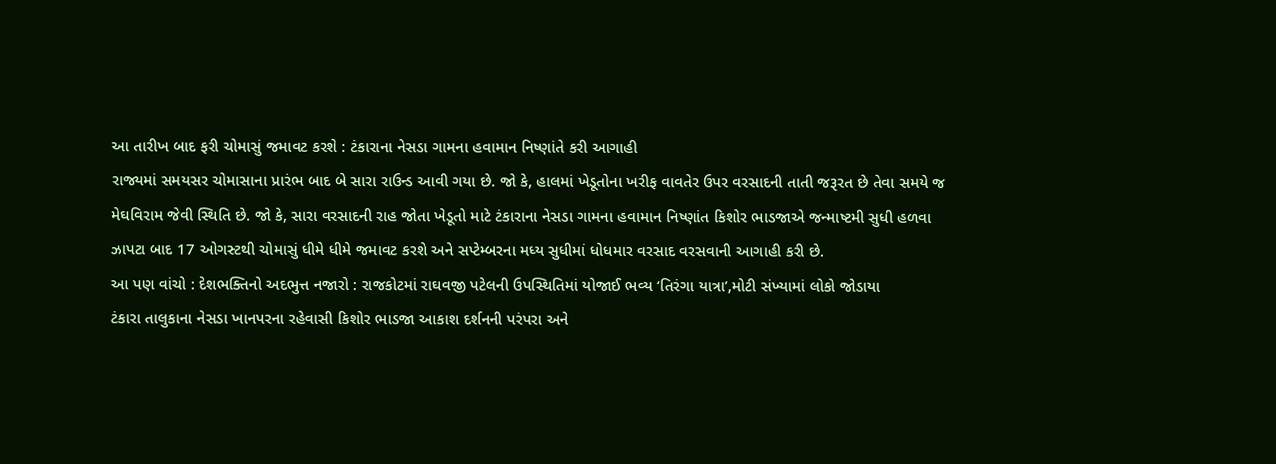આ તારીખ બાદ ફરી ચોમાસું જમાવટ કરશે : ટંકારાના નેસડા ગામના હવામાન નિષ્ણાંતે કરી આગાહી
રાજ્યમાં સમયસર ચોમાસાના પ્રારંભ બાદ બે સારા રાઉન્ડ આવી ગયા છે. જો કે, હાલમાં ખેડૂતોના ખરીફ વાવતેર ઉપર વરસાદની તાતી જરૂરત છે તેવા સમયે જ મેઘવિરામ જેવી સ્થિતિ છે. જો કે, સારા વરસાદની રાહ જોતા ખેડૂતો માટે ટંકારાના નેસડા ગામના હવામાન નિષ્ણાંત કિશોર ભાડજાએ જન્માષ્ટમી સુધી હળવા ઝાપટા બાદ 17 ઓગસ્ટથી ચોમાસું ધીમે ધીમે જમાવટ કરશે અને સપ્ટેમ્બરના મધ્ય સુધીમાં ધોધમાર વરસાદ વરસવાની આગાહી કરી છે.
આ પણ વાંચો : દેશભક્તિનો અદભુત્ત નજારો : રાજકોટમાં રાઘવજી પટેલની ઉપસ્થિતિમાં યોજાઈ ભવ્ય ‘તિરંગા યાત્રા’,મોટી સંખ્યામાં લોકો જોડાયા
ટંકારા તાલુકાના નેસડા ખાનપરના રહેવાસી કિશોર ભાડજા આકાશ દર્શનની પરંપરા અને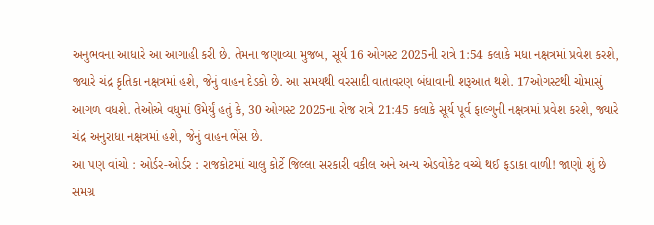અનુભવના આધારે આ આગાહી કરી છે. તેમના જણાવ્યા મુજબ, સૂર્ય 16 ઓગસ્ટ 2025ની રાત્રે 1:54 કલાકે મધા નક્ષત્રમાં પ્રવેશ કરશે, જ્યારે ચંદ્ર કૃતિકા નક્ષત્રમાં હશે, જેનું વાહન દેડકો છે. આ સમયથી વરસાદી વાતાવરણ બંધાવાની શરૂઆત થશે. 17ઓગસ્ટથી ચોમાસું આગળ વધશે. તેઓએ વધુમાં ઉમેર્યું હતું કે, 30 ઓગસ્ટ 2025ના રોજ રાત્રે 21:45 કલાકે સૂર્ય પૂર્વ ફાલ્ગુની નક્ષત્રમાં પ્રવેશ કરશે, જ્યારે ચંદ્ર અનુરાધા નક્ષત્રમાં હશે, જેનું વાહન ભેંસ છે.
આ પણ વાંચો : ઓર્ડર-ઓર્ડર : રાજકોટમાં ચાલુ કોર્ટે જિલ્લા સરકારી વકીલ અને અન્ય એડવોકેટ વચ્ચે થઈ ફડાકા વાળી! જાણો શું છે સમગ્ર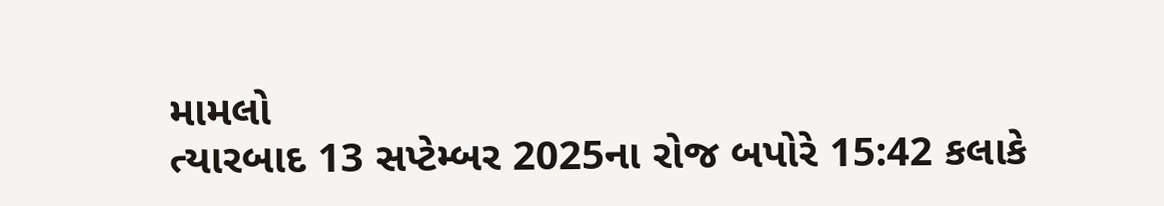મામલો
ત્યારબાદ 13 સપ્ટેમ્બર 2025ના રોજ બપોરે 15:42 કલાકે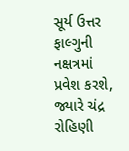સૂર્ય ઉત્તર ફાલ્ગુની નક્ષત્રમાં પ્રવેશ કરશે, જ્યારે ચંદ્ર રોહિણી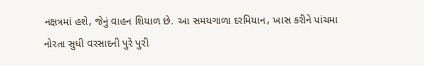નક્ષત્રમાં હશે, જેનું વાહન શિયાળ છે. આ સમયગાળા દરમિયાન, ખાસ કરીને પાંચમા નોરતા સુધી વરસાદની પુરે પુરી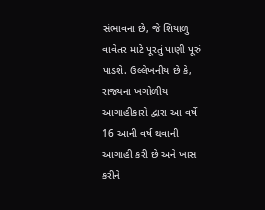સંભાવના છે, જે શિયાળુ વાવેતર માટે પૂરતું પાણી પૂરું પાડશે. ઉલ્લેખનીય છે કે, રાજ્યના ખગોળીય આગાહીકારો દ્વારા આ વર્ષે 16 આની વર્ષ થવાની આગાહી કરી છે અને ખાસ કરીને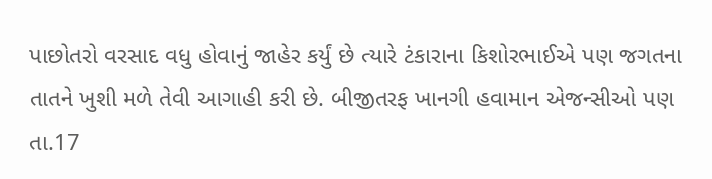પાછોતરો વરસાદ વધુ હોવાનું જાહેર કર્યું છે ત્યારે ટંકારાના કિશોરભાઈએ પણ જગતના તાતને ખુશી મળે તેવી આગાહી કરી છે. બીજીતરફ ખાનગી હવામાન એજન્સીઓ પણ તા.17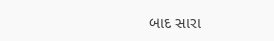બાદ સારા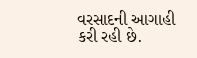વરસાદની આગાહી કરી રહી છે.